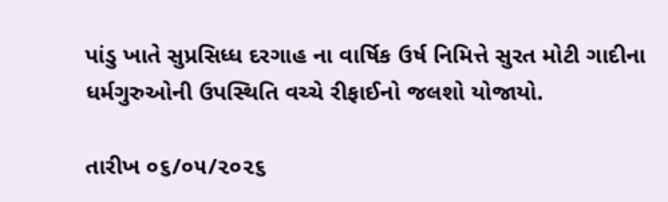પાંડુ ખાતે સુપ્રસિધ્ધ દરગાહ ના વાર્ષિક ઉર્ષ નિમિત્તે સુરત મોટી ગાદીના ધર્મગુરુઓની ઉપસ્થિતિ વચ્ચે રીફાઈનો જલશો યોજાયો.

તારીખ ૦૬/૦૫/૨૦૨૬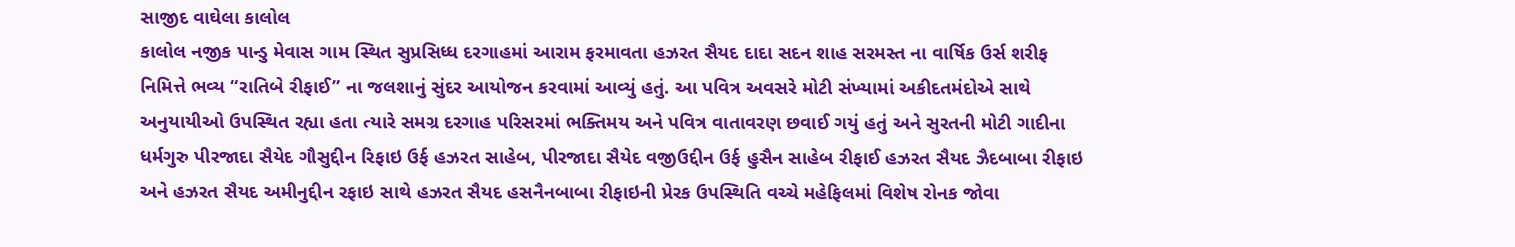સાજીદ વાઘેલા કાલોલ
કાલોલ નજીક પાન્ડુ મેવાસ ગામ સ્થિત સુપ્રસિધ્ધ દરગાહમાં આરામ ફરમાવતા હઝરત સૈયદ દાદા સદન શાહ સરમસ્ત ના વાર્ષિક ઉર્સ શરીફ નિમિત્તે ભવ્ય “રાતિબે રીફાઈ” ના જલશાનું સુંદર આયોજન કરવામાં આવ્યું હતું. આ પવિત્ર અવસરે મોટી સંખ્યામાં અકીદતમંદોએ સાથે અનુયાયીઓ ઉપસ્થિત રહ્યા હતા ત્યારે સમગ્ર દરગાહ પરિસરમાં ભક્તિમય અને પવિત્ર વાતાવરણ છવાઈ ગયું હતું અને સુરતની મોટી ગાદીના ધર્મગુરુ પીરજાદા સૈયેદ ગૌસુદ્દીન રિફાઇ ઉર્ફ હઝરત સાહેબ, પીરજાદા સૈયેદ વજીઉદ્દીન ઉર્ફ હુસૈન સાહેબ રીફાઈ હઝરત સૈયદ ઝૈદબાબા રીફાઇ અને હઝરત સૈયદ અમીનુદ્દીન રફાઇ સાથે હઝરત સૈયદ હસનૈનબાબા રીફાઇની પ્રેરક ઉપસ્થિતિ વચ્ચે મહેફિલમાં વિશેષ રોનક જોવા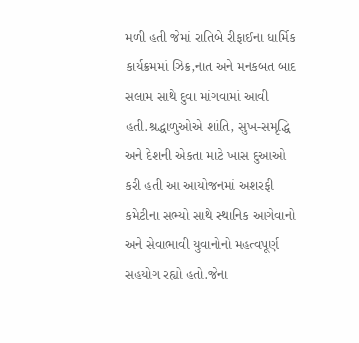મળી હતી જેમાં રાતિબે રીફાઈના ધાર્મિક કાર્યક્રમમાં ઝિક્ર,નાત અને મનકબત બાદ સલામ સાથે દુવા માંગવામાં આવી હતી.શ્રદ્ધાળુઓએ શાંતિ, સુખ-સમૃદ્ધિ અને દેશની એકતા માટે ખાસ દુઆઓ કરી હતી આ આયોજનમાં અશરફી કમેટીના સભ્યો સાથે સ્થાનિક આગેવાનો અને સેવાભાવી યુવાનોનો મહત્વપૂર્ણ સહયોગ રહ્યો હતો.જેના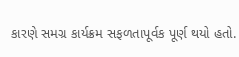કારણે સમગ્ર કાર્યક્રમ સફળતાપૂર્વક પૂર્ણ થયો હતો.